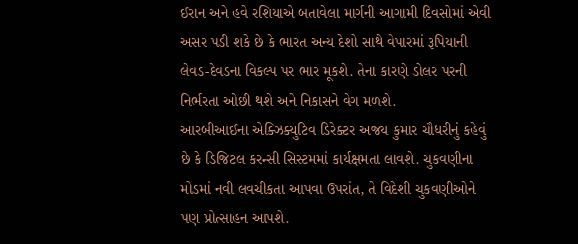ઈરાન અને હવે રશિયાએ બતાવેલા માર્ગની આગામી દિવસોમાં એવી અસર પડી શકે છે કે ભારત અન્ય દેશો સાથે વેપારમાં રૂપિયાની લેવડ-દેવડના વિકલ્પ પર ભાર મૂકશે. તેના કારણે ડોલર પરની નિર્ભરતા ઓછી થશે અને નિકાસને વેગ મળશે.
આરબીઆઈના એક્ઝિક્યુટિવ ડિરેક્ટર અજય કુમાર ચૌધરીનું કહેવું છે કે ડિજિટલ કરન્સી સિસ્ટમમાં કાર્યક્ષમતા લાવશે. ચુકવણીના મોડમાં નવી લવચીકતા આપવા ઉપરાંત, તે વિદેશી ચુકવણીઓને પણ પ્રોત્સાહન આપશે.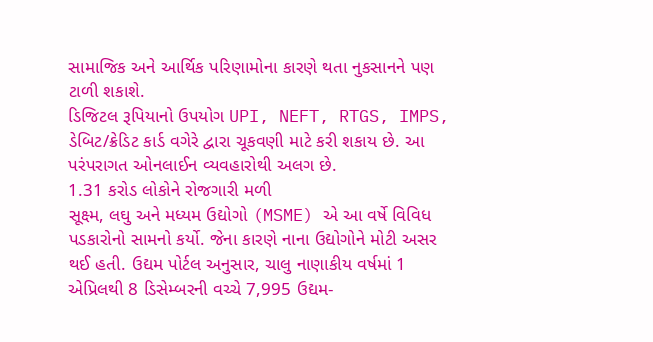સામાજિક અને આર્થિક પરિણામોના કારણે થતા નુકસાનને પણ ટાળી શકાશે.
ડિજિટલ રૂપિયાનો ઉપયોગ UPI, NEFT, RTGS, IMPS, ડેબિટ/ક્રેડિટ કાર્ડ વગેરે દ્વારા ચૂકવણી માટે કરી શકાય છે. આ પરંપરાગત ઓનલાઈન વ્યવહારોથી અલગ છે.
1.31 કરોડ લોકોને રોજગારી મળી
સૂક્ષ્મ, લઘુ અને મધ્યમ ઉદ્યોગો (MSME) એ આ વર્ષે વિવિધ પડકારોનો સામનો કર્યો. જેના કારણે નાના ઉદ્યોગોને મોટી અસર થઈ હતી. ઉદ્યમ પોર્ટલ અનુસાર, ચાલુ નાણાકીય વર્ષમાં 1 એપ્રિલથી 8 ડિસેમ્બરની વચ્ચે 7,995 ઉદ્યમ-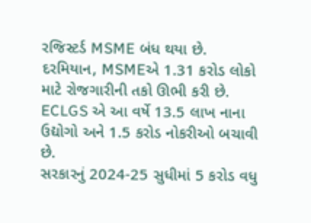રજિસ્ટર્ડ MSME બંધ થયા છે. દરમિયાન, MSMEએ 1.31 કરોડ લોકો માટે રોજગારીની તકો ઊભી કરી છે.
ECLGS એ આ વર્ષે 13.5 લાખ નાના ઉદ્યોગો અને 1.5 કરોડ નોકરીઓ બચાવી છે.
સરકારનું 2024-25 સુધીમાં 5 કરોડ વધુ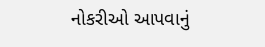નોકરીઓ આપવાનું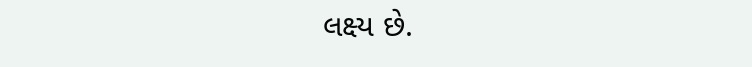લક્ષ્ય છે.